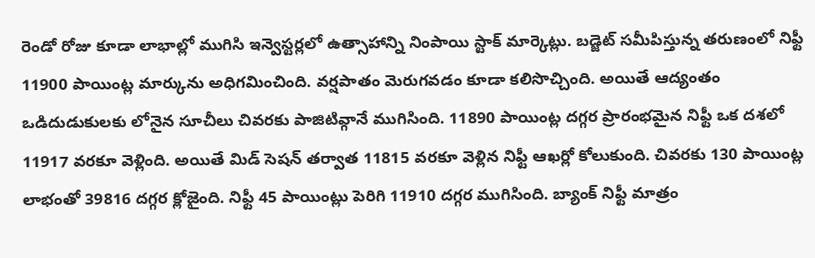రెండో రోజు కూడా లాభాల్లో ముగిసి ఇన్వెస్టర్లలో ఉత్సాహాన్ని నింపాయి స్టాక్ మార్కెట్లు. బడ్జెట్ సమీపిస్తున్న తరుణంలో నిఫ్టీ 11900 పాయింట్ల మార్కును అధిగమించింది. వర్షపాతం మెరుగవడం కూడా కలిసొచ్చింది. అయితే ఆద్యంతం ఒడిదుడుకులకు లోనైన సూచీలు చివరకు పాజిటివ్గానే ముగిసింది. 11890 పాయింట్ల దగ్గర ప్రారంభమైన నిఫ్టీ ఒక దశలో 11917 వరకూ వెళ్లింది. అయితే మిడ్ సెషన్ తర్వాత 11815 వరకూ వెళ్లిన నిఫ్టీ ఆఖర్లో కోలుకుంది. చివరకు 130 పాయింట్ల లాభంతో 39816 దగ్గర క్లోజైంది. నిఫ్టీ 45 పాయింట్లు పెరిగి 11910 దగ్గర ముగిసింది. బ్యాంక్ నిఫ్టీ మాత్రం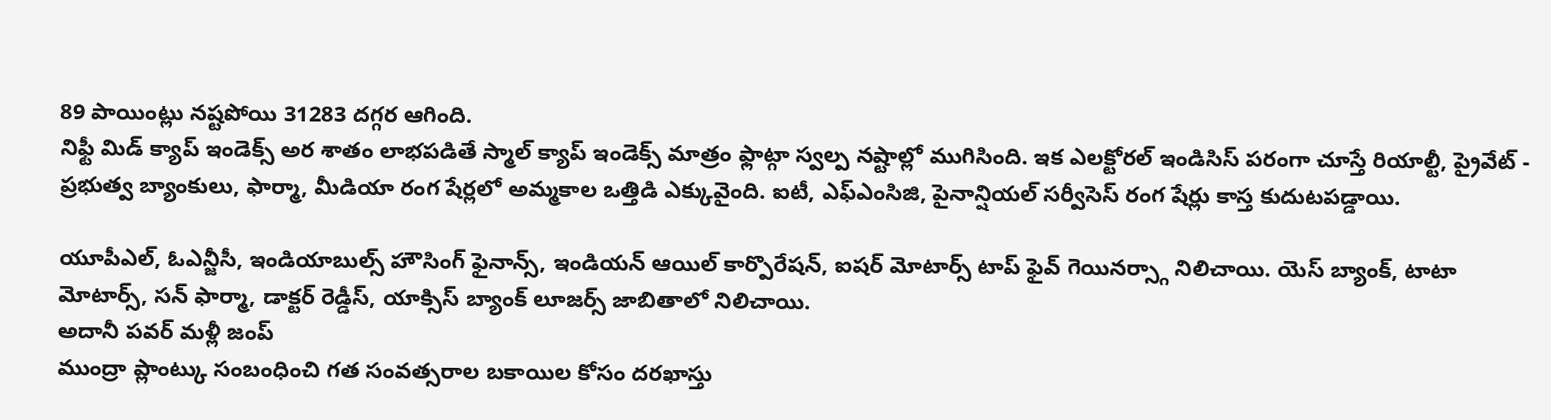89 పాయింట్లు నష్టపోయి 31283 దగ్గర ఆగింది.
నిఫ్టీ మిడ్ క్యాప్ ఇండెక్స్ అర శాతం లాభపడితే స్మాల్ క్యాప్ ఇండెక్స్ మాత్రం ఫ్లాట్గా స్వల్ప నష్టాల్లో ముగిసింది. ఇక ఎలక్టోరల్ ఇండిసిస్ పరంగా చూస్తే రియాల్టీ, ప్రైవేట్ - ప్రభుత్వ బ్యాంకులు, ఫార్మా, మీడియా రంగ షేర్లలో అమ్మకాల ఒత్తిడి ఎక్కువైంది. ఐటీ, ఎఫ్ఎంసిజి, పైనాన్షియల్ సర్వీసెస్ రంగ షేర్లు కాస్త కుదుటపడ్డాయి.

యూపీఎల్, ఓఎన్జీసీ, ఇండియాబుల్స్ హౌసింగ్ ఫైనాన్స్, ఇండియన్ ఆయిల్ కార్పొరేషన్, ఐషర్ మోటార్స్ టాప్ ఫైవ్ గెయినర్స్గా నిలిచాయి. యెస్ బ్యాంక్, టాటా మోటార్స్, సన్ ఫార్మా, డాక్టర్ రెడ్డీస్, యాక్సిస్ బ్యాంక్ లూజర్స్ జాబితాలో నిలిచాయి.
అదానీ పవర్ మళ్లీ జంప్
ముంద్రా ప్లాంట్కు సంబంధించి గత సంవత్సరాల బకాయిల కోసం దరఖాస్తు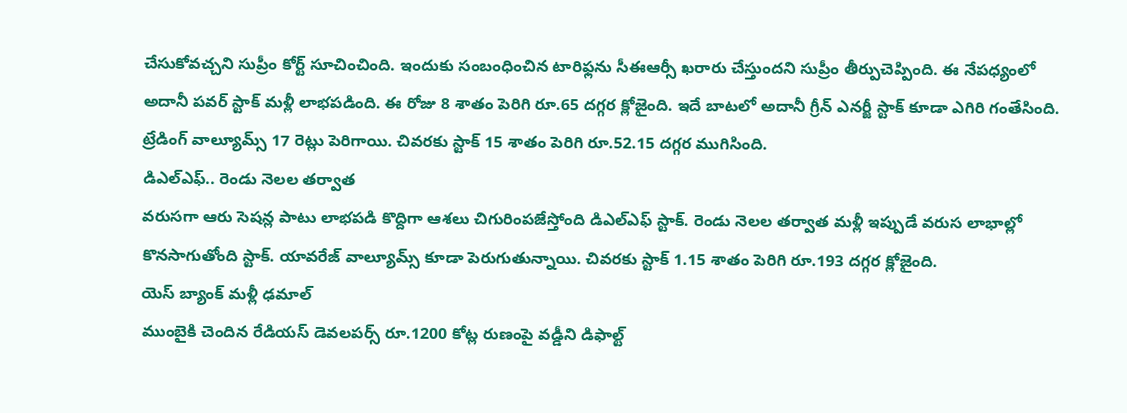చేసుకోవచ్చని సుప్రీం కోర్ట్ సూచించింది. ఇందుకు సంబంధించిన టారిఫ్లను సీఈఆర్సీ ఖరారు చేస్తుందని సుప్రీం తీర్పుచెప్పింది. ఈ నేపధ్యంలో అదానీ పవర్ స్టాక్ మళ్లీ లాభపడింది. ఈ రోజు 8 శాతం పెరిగి రూ.65 దగ్గర క్లోజైంది. ఇదే బాటలో అదానీ గ్రీన్ ఎనర్జీ స్టాక్ కూడా ఎగిరి గంతేసింది. ట్రేడింగ్ వాల్యూమ్స్ 17 రెట్లు పెరిగాయి. చివరకు స్టాక్ 15 శాతం పెరిగి రూ.52.15 దగ్గర ముగిసింది.
డిఎల్ఎఫ్.. రెండు నెలల తర్వాత
వరుసగా ఆరు సెషన్ల పాటు లాభపడి కొద్దిగా ఆశలు చిగురింపజేస్తోంది డిఎల్ఎఫ్ స్టాక్. రెండు నెలల తర్వాత మళ్లీ ఇప్పుడే వరుస లాభాల్లో కొనసాగుతోంది స్టాక్. యావరేజ్ వాల్యూమ్స్ కూడా పెరుగుతున్నాయి. చివరకు స్టాక్ 1.15 శాతం పెరిగి రూ.193 దగ్గర క్లోజైంది.
యెస్ బ్యాంక్ మళ్లీ ఢమాల్
ముంబైకి చెందిన రేడియస్ డెవలపర్స్ రూ.1200 కోట్ల రుణంపై వడ్డీని డిఫాల్ట్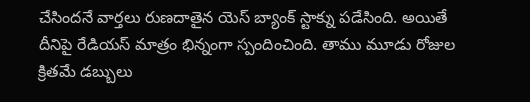చేసిందనే వార్తలు రుణదాతైన యెస్ బ్యాంక్ స్టాక్ను పడేసింది. అయితే దీనిపై రేడియస్ మాత్రం భిన్నంగా స్పందించింది. తాము మూడు రోజుల క్రితమే డబ్బులు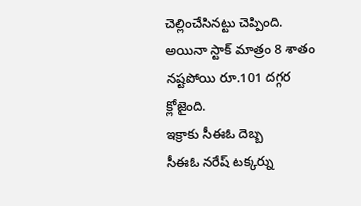చెల్లించేసినట్టు చెప్పింది. అయినా స్టాక్ మాత్రం 8 శాతం నష్టపోయి రూ.101 దగ్గర క్లోజైంది.
ఇక్రాకు సీఈఓ దెబ్బ
సీఈఓ నరేష్ టక్కర్ను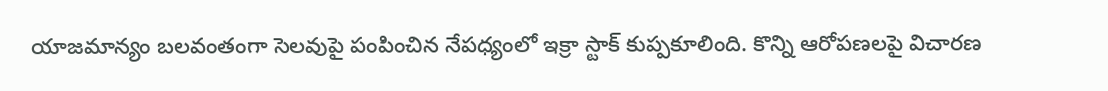యాజమాన్యం బలవంతంగా సెలవుపై పంపించిన నేపధ్యంలో ఇక్రా స్టాక్ కుప్పకూలింది. కొన్ని ఆరోపణలపై విచారణ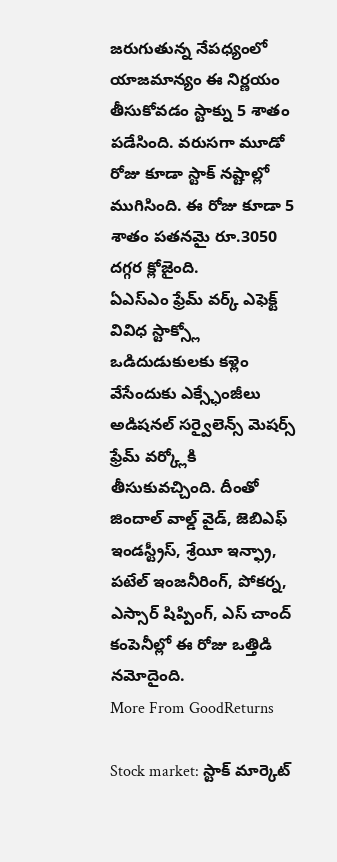జరుగుతున్న నేపధ్యంలో యాజమాన్యం ఈ నిర్ణయం తీసుకోవడం స్టాక్ను 5 శాతం పడేసింది. వరుసగా మూడో రోజు కూడా స్టాక్ నష్టాల్లో ముగిసింది. ఈ రోజు కూడా 5 శాతం పతనమై రూ.3050 దగ్గర క్లోజైంది.
ఏఎస్ఎం ఫ్రేమ్ వర్క్ ఎఫెక్ట్
వివిధ స్టాక్స్లో ఒడిదుడుకులకు కళ్లెం వేసేందుకు ఎక్స్ఛేంజీలు అడిషనల్ సర్వైలెన్స్ మెషర్స్ ఫ్రేమ్ వర్క్లోకి తీసుకువచ్చింది. దీంతో జిందాల్ వాల్డ్ వైడ్, జెబిఎఫ్ ఇండస్ట్రీస్, శ్రేయీ ఇన్ఫ్రా, పటేల్ ఇంజనీరింగ్, పోకర్న, ఎస్సార్ షిప్పింగ్, ఎస్ చాంద్ కంపెనీల్లో ఈ రోజు ఒత్తిడి నమోదైంది.
More From GoodReturns

Stock market: స్టాక్ మార్కెట్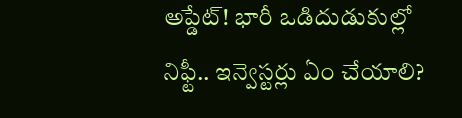అప్డేట్! భారీ ఒడిదుడుకుల్లో నిఫ్టీ.. ఇన్వెస్టర్లు ఏం చేయాలి?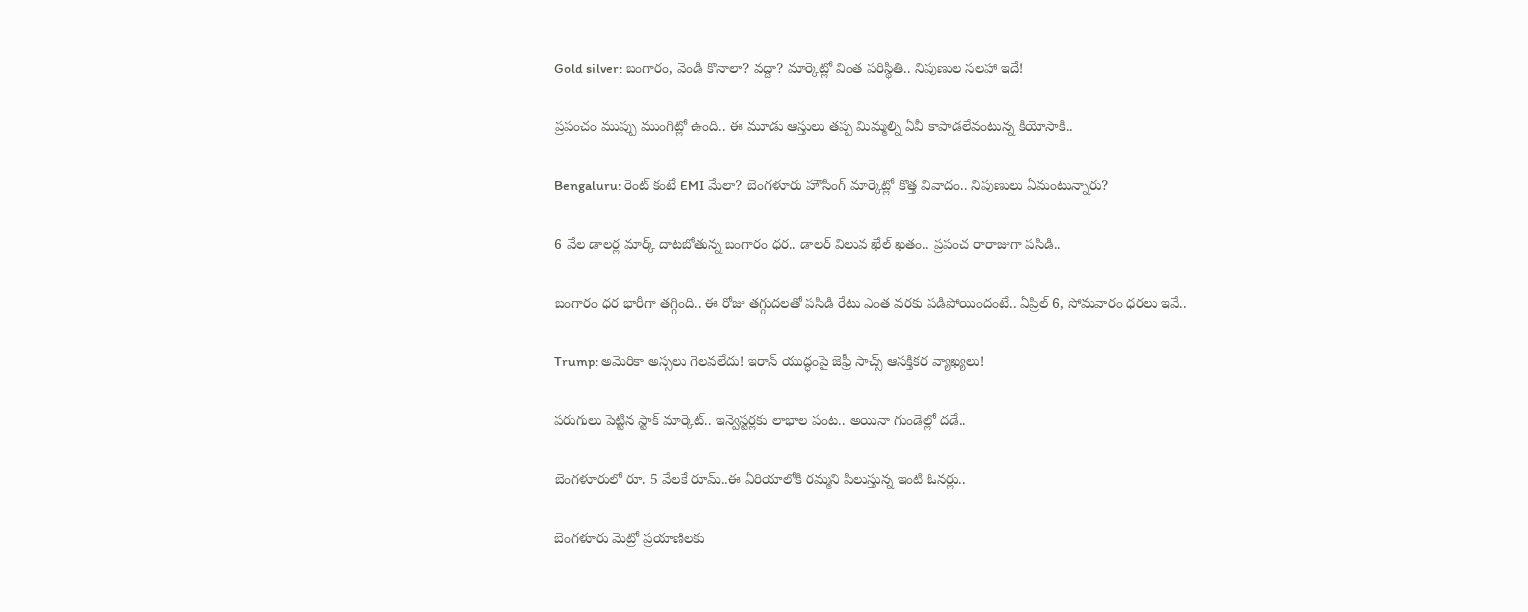Gold silver: బంగారం, వెండి కొనాలా? వద్దా? మార్కెట్లో వింత పరిస్థితి.. నిపుణుల సలహా ఇదే!

ప్రపంచం ముప్పు ముంగిట్లో ఉంది.. ఈ మూడు ఆస్తులు తప్ప మిమ్మల్ని ఏవీ కాపాడలేవంటున్న కియోసాకి..

Bengaluru: రెంట్ కంటే EMI మేలా? బెంగళూరు హౌసింగ్ మార్కెట్లో కొత్త వివాదం.. నిపుణులు ఏమంటున్నారు?

6 వేల డాలర్ల మార్క్ దాటబోతున్న బంగారం ధర.. డాలర్ విలువ ఖేల్ ఖతం.. ప్రపంచ రారాజుగా పసిడి..

బంగారం ధర భారీగా తగ్గింది.. ఈ రోజు తగ్గుదలతో పసిడి రేటు ఎంత వరకు పడిపోయిందంటే.. ఏప్రిల్ 6, సోమవారం ధరలు ఇవే..

Trump: అమెరికా అస్సలు గెలవలేదు! ఇరాన్ యుద్ధంపై జెఫ్రీ సాచ్స్ ఆసక్తికర వ్యాఖ్యలు!

పరుగులు పెట్టిన స్టాక్ మార్కెట్.. ఇన్వెస్టర్లకు లాభాల పంట.. అయినా గుండెల్లో దడే..

బెంగళూరులో రూ. 5 వేలకే రూమ్..ఈ ఏరియాలోకి రమ్మని పిలుస్తున్న ఇంటి ఓనర్లు..

బెంగళూరు మెట్రో ప్రయాణిలకు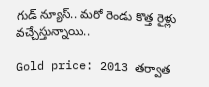గుడ్ న్యూస్.. మరో రెండు కొత్త రైళ్లు వచ్చేస్తున్నాయి..

Gold price: 2013 తర్వాత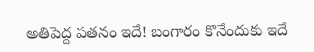అతిపెద్ద పతనం ఇదే! బంగారం కొనేందుకు ఇదే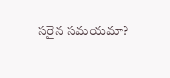సరైన సమయమా?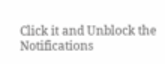Click it and Unblock the Notifications